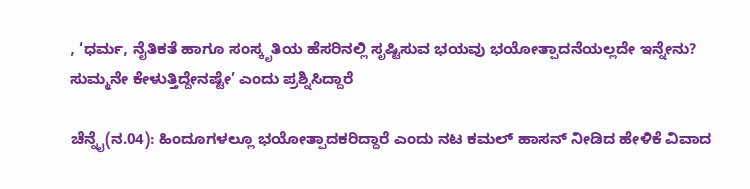, ‘ಧರ್ಮ, ನೈತಿಕತೆ ಹಾಗೂ ಸಂಸ್ಕೃತಿಯ ಹೆಸರಿನಲ್ಲಿ ಸೃಷ್ಟಿಸುವ ಭಯವು ಭಯೋತ್ಪಾದನೆಯಲ್ಲದೇ ಇನ್ನೇನು? ಸುಮ್ಮನೇ ಕೇಳುತ್ತಿದ್ದೇನಷ್ಟೇ’ ಎಂದು ಪ್ರಶ್ನಿಸಿದ್ದಾರೆ

ಚೆನ್ನೈ(ನ.04): ಹಿಂದೂಗಳಲ್ಲೂ ಭಯೋತ್ಪಾದಕರಿದ್ದಾರೆ ಎಂದು ನಟ ಕಮಲ್ ಹಾಸನ್ ನೀಡಿದ ಹೇಳಿಕೆ ವಿವಾದ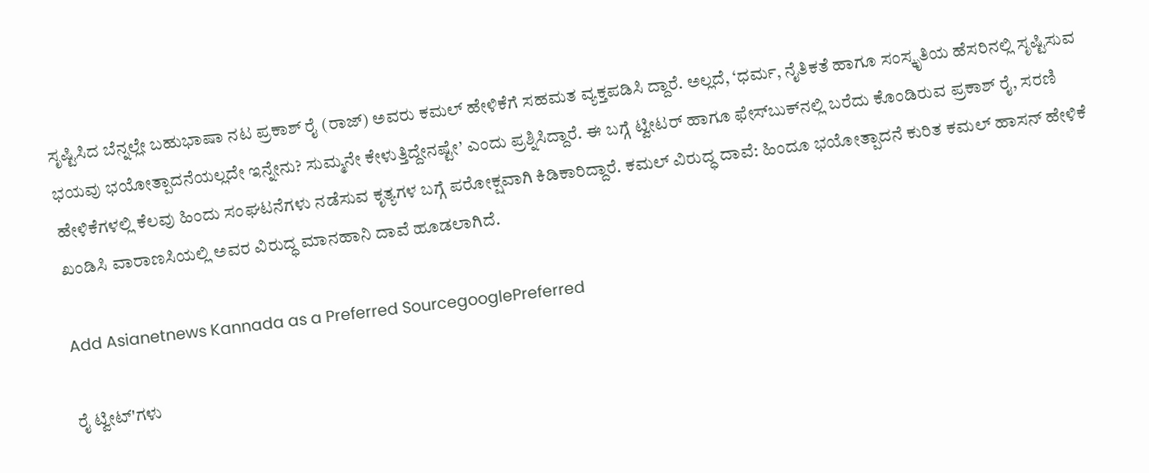ಸೃಷ್ಟಿಸಿದ ಬೆನ್ನಲ್ಲೇ ಬಹುಭಾಷಾ ನಟ ಪ್ರಕಾಶ್ ರೈ (ರಾಜ್) ಅವರು ಕಮಲ್ ಹೇಳಿಕೆಗೆ ಸಹಮತ ವ್ಯಕ್ತಪಡಿಸಿ ದ್ದಾರೆ. ಅಲ್ಲದೆ, ‘ಧರ್ಮ, ನೈತಿಕತೆ ಹಾಗೂ ಸಂಸ್ಕೃತಿಯ ಹೆಸರಿನಲ್ಲಿ ಸೃಷ್ಟಿಸುವ ಭಯವು ಭಯೋತ್ಪಾದನೆಯಲ್ಲದೇ ಇನ್ನೇನು? ಸುಮ್ಮನೇ ಕೇಳುತ್ತಿದ್ದೇನಷ್ಟೇ’ ಎಂದು ಪ್ರಶ್ನಿಸಿದ್ದಾರೆ. ಈ ಬಗ್ಗೆ ಟ್ವೀಟರ್ ಹಾಗೂ ಫೇಸ್‌ಬುಕ್‌ನಲ್ಲಿ ಬರೆದು ಕೊಂಡಿರುವ ಪ್ರಕಾಶ್ ರೈ, ಸರಣಿ ಹೇಳಿಕೆಗಳಲ್ಲಿ ಕೆಲವು ಹಿಂದು ಸಂಘಟನೆಗಳು ನಡೆಸುವ ಕೃತ್ಯಗಳ ಬಗ್ಗೆ ಪರೋಕ್ಷವಾಗಿ ಕಿಡಿಕಾರಿದ್ದಾರೆ. ಕಮಲ್ ವಿರುದ್ಧ ದಾವೆ: ಹಿಂದೂ ಭಯೋತ್ಪಾದನೆ ಕುರಿತ ಕಮಲ್ ಹಾಸನ್ ಹೇಳಿಕೆ ಖಂಡಿಸಿ ವಾರಾಣಸಿಯಲ್ಲಿ ಅವರ ವಿರುದ್ಧ ಮಾನಹಾನಿ ದಾವೆ ಹೂಡಲಾಗಿದೆ.

Add Asianetnews Kannada as a Preferred SourcegooglePreferred

ರೈ ಟ್ವೀಟ್'ಗಳು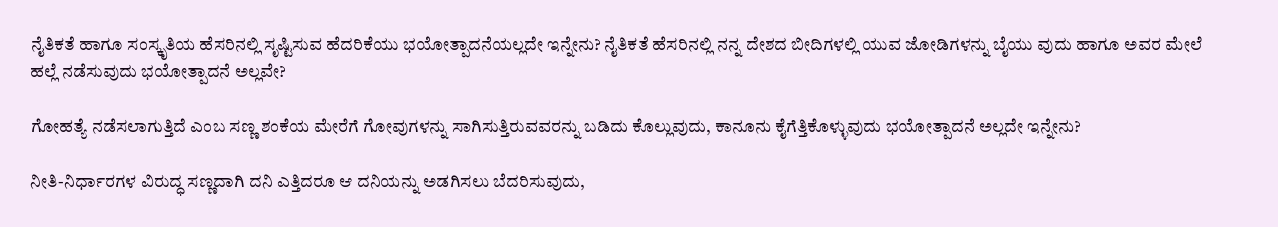ನೈತಿಕತೆ ಹಾಗೂ ಸಂಸ್ಕೃತಿಯ ಹೆಸರಿನಲ್ಲಿ ಸೃಷ್ಟಿಸುವ ಹೆದರಿಕೆಯು ಭಯೋತ್ಪಾದನೆಯಲ್ಲದೇ ಇನ್ನೇನು? ನೈತಿಕತೆ ಹೆಸರಿನಲ್ಲಿ ನನ್ನ ದೇಶದ ಬೀದಿಗಳಲ್ಲಿ ಯುವ ಜೋಡಿಗಳನ್ನು ಬೈಯು ವುದು ಹಾಗೂ ಅವರ ಮೇಲೆ ಹಲ್ಲೆ ನಡೆಸುವುದು ಭಯೋತ್ಪಾದನೆ ಅಲ್ಲವೇ?

ಗೋಹತ್ಯೆ ನಡೆಸಲಾಗುತ್ತಿದೆ ಎಂಬ ಸಣ್ಣ ಶಂಕೆಯ ಮೇರೆಗೆ ಗೋವುಗಳನ್ನು ಸಾಗಿಸುತ್ತಿರುವವರನ್ನು ಬಡಿದು ಕೊಲ್ಲುವುದು, ಕಾನೂನು ಕೈಗೆತ್ತಿಕೊಳ್ಳುವುದು ಭಯೋತ್ಪಾದನೆ ಅಲ್ಲದೇ ಇನ್ನೇನು?

ನೀತಿ-ನಿರ್ಧಾರಗಳ ವಿರುದ್ಧ ಸಣ್ಣದಾಗಿ ದನಿ ಎತ್ತಿದರೂ ಆ ದನಿಯನ್ನು ಅಡಗಿಸಲು ಬೆದರಿಸುವುದು,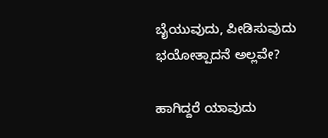ಬೈಯುವುದು, ಪೀಡಿಸುವುದು ಭಯೋತ್ಪಾದನೆ ಅಲ್ಲವೇ?

ಹಾಗಿದ್ದರೆ ಯಾವುದು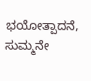ಭಯೋತ್ಪಾದನೆ, ಸುಮ್ಮನೇ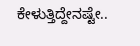ಕೇಳುತ್ತಿದ್ದೇನಷ್ಟೇ..